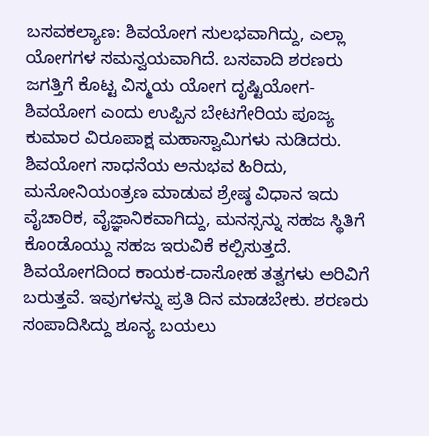ಬಸವಕಲ್ಯಾಣ: ಶಿವಯೋಗ ಸುಲಭವಾಗಿದ್ದು, ಎಲ್ಲಾ ಯೋಗಗಳ ಸಮನ್ವಯವಾಗಿದೆ. ಬಸವಾದಿ ಶರಣರು ಜಗತ್ತಿಗೆ ಕೊಟ್ಟ ವಿಸ್ಮಯ ಯೋಗ ದೃಷ್ಟಿಯೋಗ-ಶಿವಯೋಗ ಎಂದು ಉಪ್ಪಿನ ಬೇಟಗೇರಿಯ ಪೂಜ್ಯ ಕುಮಾರ ವಿರೂಪಾಕ್ಷ ಮಹಾಸ್ವಾಮಿಗಳು ನುಡಿದರು.
ಶಿವಯೋಗ ಸಾಧನೆಯ ಅನುಭವ ಹಿರಿದು, ಮನೋನಿಯಂತ್ರಣ ಮಾಡುವ ಶ್ರೇಷ್ಠ ವಿಧಾನ ಇದು ವೈಚಾರಿಕ, ವೈಜ್ಞಾನಿಕವಾಗಿದ್ದು, ಮನಸ್ಸನ್ನು ಸಹಜ ಸ್ಥಿತಿಗೆ ಕೊಂಡೊಯ್ದು ಸಹಜ ಇರುವಿಕೆ ಕಲ್ಪಿಸುತ್ತದೆ. ಶಿವಯೋಗದಿಂದ ಕಾಯಕ-ದಾಸೋಹ ತತ್ವಗಳು ಅರಿವಿಗೆ ಬರುತ್ತವೆ. ಇವುಗಳನ್ನು ಪ್ರತಿ ದಿನ ಮಾಡಬೇಕು. ಶರಣರು ಸಂಪಾದಿಸಿದ್ದು ಶೂನ್ಯ ಬಯಲು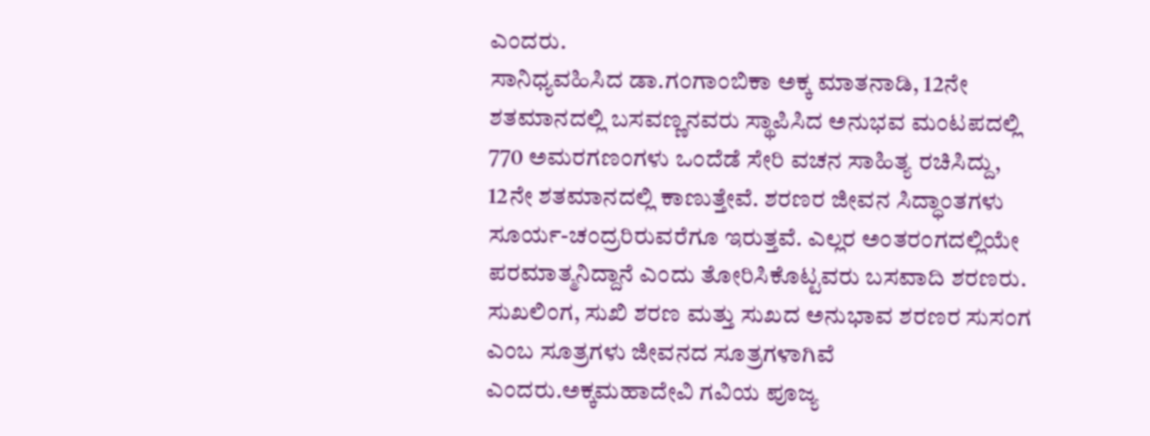ಎಂದರು.
ಸಾನಿಧ್ಯವಹಿಸಿದ ಡಾ.ಗಂಗಾಂಬಿಕಾ ಅಕ್ಕ ಮಾತನಾಡಿ, 12ನೇ ಶತಮಾನದಲ್ಲಿ ಬಸವಣ್ಣನವರು ಸ್ಥಾಪಿಸಿದ ಅನುಭವ ಮಂಟಪದಲ್ಲಿ 770 ಅಮರಗಣಂಗಳು ಒಂದೆಡೆ ಸೇರಿ ವಚನ ಸಾಹಿತ್ಯ ರಚಿಸಿದ್ದು, 12ನೇ ಶತಮಾನದಲ್ಲಿ ಕಾಣುತ್ತೇವೆ. ಶರಣರ ಜೀವನ ಸಿದ್ಧಾಂತಗಳು ಸೂರ್ಯ-ಚಂದ್ರರಿರುವರೆಗೂ ಇರುತ್ತವೆ. ಎಲ್ಲರ ಅಂತರಂಗದಲ್ಲಿಯೇ ಪರಮಾತ್ಮನಿದ್ದಾನೆ ಎಂದು ತೋರಿಸಿಕೊಟ್ಟವರು ಬಸವಾದಿ ಶರಣರು. ಸುಖಲಿಂಗ, ಸುಖಿ ಶರಣ ಮತ್ತು ಸುಖದ ಅನುಭಾವ ಶರಣರ ಸುಸಂಗ ಎಂಬ ಸೂತ್ರಗಳು ಜೀವನದ ಸೂತ್ರಗಳಾಗಿವೆ ಎಂದರು.ಅಕ್ಕಮಹಾದೇವಿ ಗವಿಯ ಪೂಜ್ಯ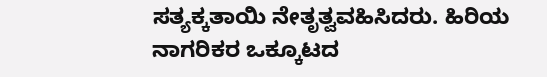ಸತ್ಯಕ್ಕತಾಯಿ ನೇತೃತ್ವವಹಿಸಿದರು. ಹಿರಿಯ ನಾಗರಿಕರ ಒಕ್ಕೂಟದ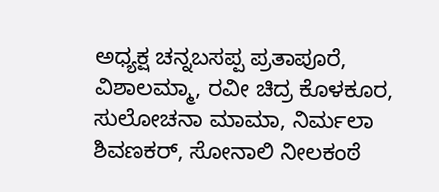ಅಧ್ಯಕ್ಷ ಚನ್ನಬಸಪ್ಪ ಪ್ರತಾಪೂರೆ, ವಿಶಾಲಮ್ಮಾ, ರವೀ ಚಿದ್ರ ಕೊಳಕೂರ, ಸುಲೋಚನಾ ಮಾಮಾ, ನಿರ್ಮಲಾ ಶಿವಣಕರ್, ಸೋನಾಲಿ ನೀಲಕಂಠೆ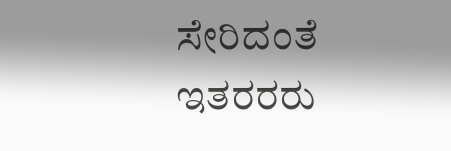ಸೇರಿದಂತೆ ಇತರರರು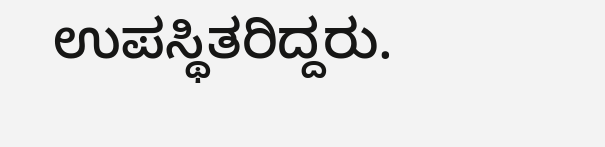ಉಪಸ್ಥಿತರಿದ್ದರು.